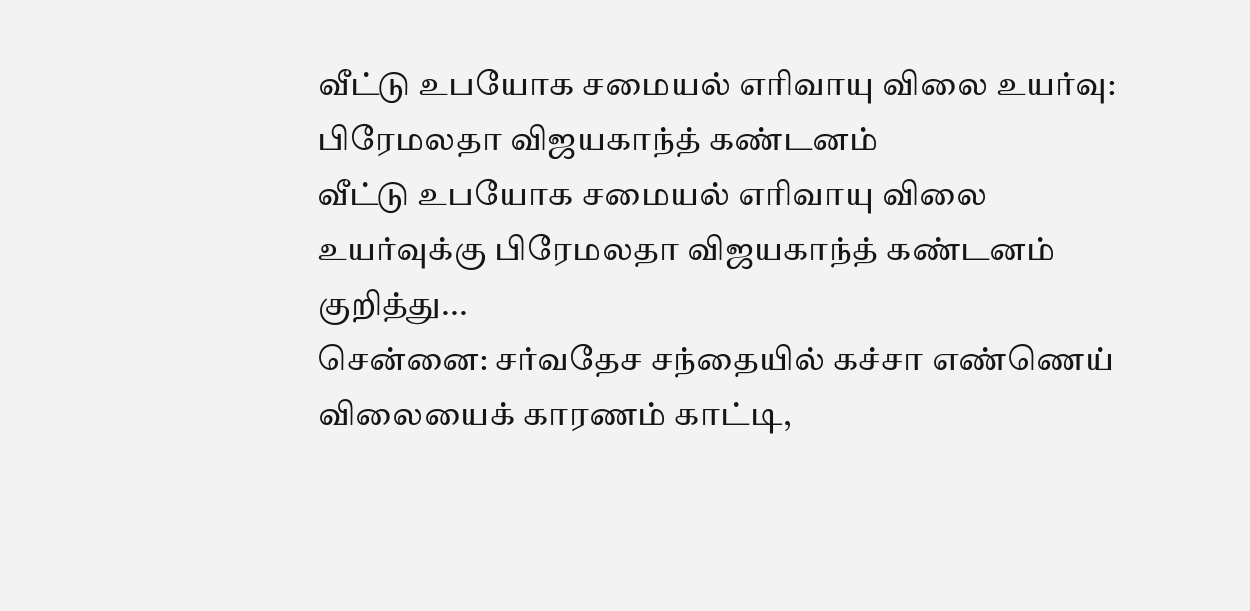வீட்டு உபயோக சமையல் எரிவாயு விலை உயர்வு: பிரேமலதா விஜயகாந்த் கண்டனம்
வீட்டு உபயோக சமையல் எரிவாயு விலை உயர்வுக்கு பிரேமலதா விஜயகாந்த் கண்டனம் குறித்து...
சென்னை: சர்வதேச சந்தையில் கச்சா எண்ணெய் விலையைக் காரணம் காட்டி,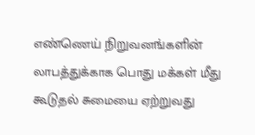எண்ணெய் நிறுவனங்களின் லாபத்துக்காக பொது மக்கள் மீது கூடுதல் சுமையை ஏற்றுவது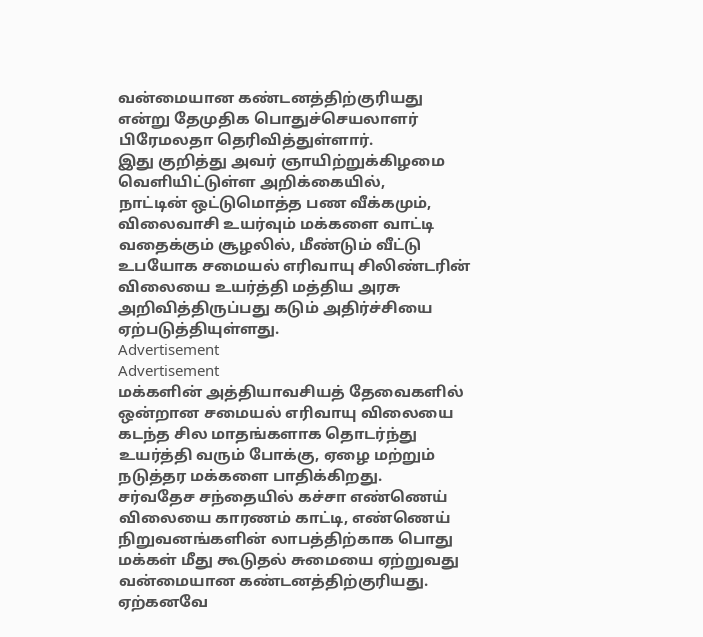வன்மையான கண்டனத்திற்குரியது என்று தேமுதிக பொதுச்செயலாளர் பிரேமலதா தெரிவித்துள்ளார்.
இது குறித்து அவர் ஞாயிற்றுக்கிழமை வெளியிட்டுள்ள அறிக்கையில்,
நாட்டின் ஒட்டுமொத்த பண வீக்கமும், விலைவாசி உயர்வும் மக்களை வாட்டி வதைக்கும் சூழலில், மீண்டும் வீட்டு உபயோக சமையல் எரிவாயு சிலிண்டரின் விலையை உயர்த்தி மத்திய அரசு அறிவித்திருப்பது கடும் அதிர்ச்சியை ஏற்படுத்தியுள்ளது.
Advertisement
Advertisement
மக்களின் அத்தியாவசியத் தேவைகளில் ஒன்றான சமையல் எரிவாயு விலையை கடந்த சில மாதங்களாக தொடர்ந்து உயர்த்தி வரும் போக்கு, ஏழை மற்றும் நடுத்தர மக்களை பாதிக்கிறது.
சர்வதேச சந்தையில் கச்சா எண்ணெய் விலையை காரணம் காட்டி, எண்ணெய் நிறுவனங்களின் லாபத்திற்காக பொது மக்கள் மீது கூடுதல் சுமையை ஏற்றுவது வன்மையான கண்டனத்திற்குரியது. ஏற்கனவே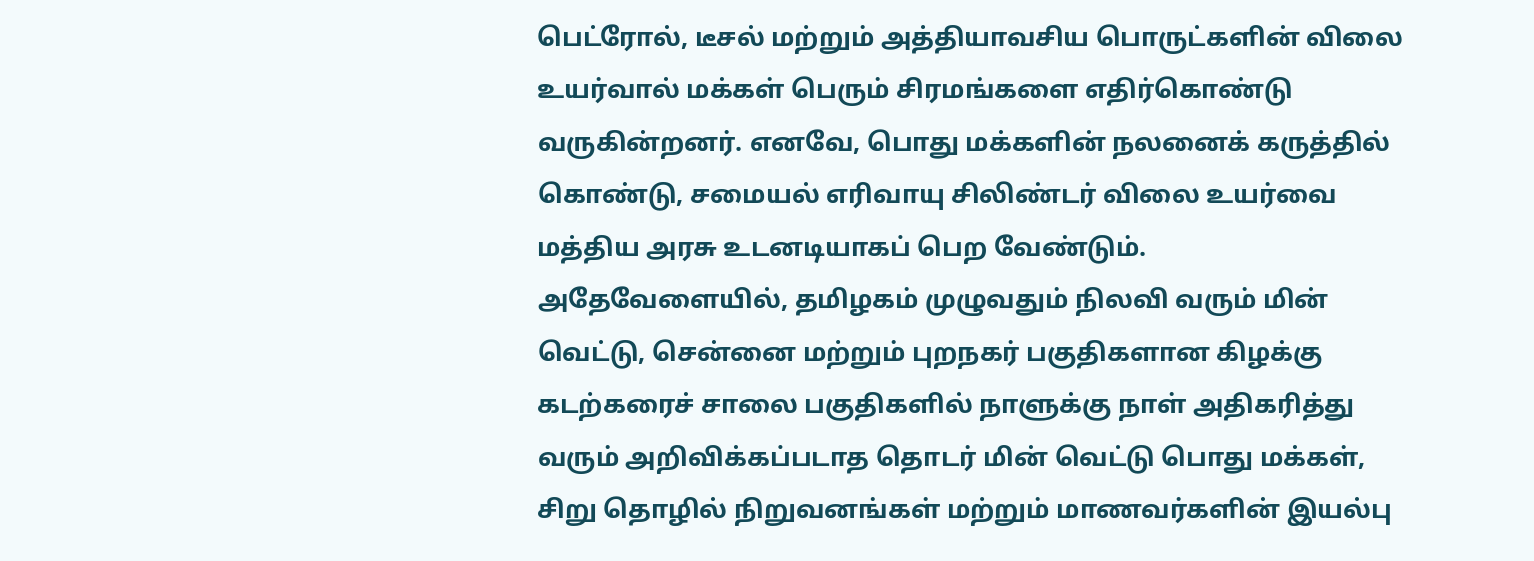பெட்ரோல், டீசல் மற்றும் அத்தியாவசிய பொருட்களின் விலை உயர்வால் மக்கள் பெரும் சிரமங்களை எதிர்கொண்டு வருகின்றனர். எனவே, பொது மக்களின் நலனைக் கருத்தில் கொண்டு, சமையல் எரிவாயு சிலிண்டர் விலை உயர்வை மத்திய அரசு உடனடியாகப் பெற வேண்டும்.
அதேவேளையில், தமிழகம் முழுவதும் நிலவி வரும் மின் வெட்டு, சென்னை மற்றும் புறநகர் பகுதிகளான கிழக்கு கடற்கரைச் சாலை பகுதிகளில் நாளுக்கு நாள் அதிகரித்து வரும் அறிவிக்கப்படாத தொடர் மின் வெட்டு பொது மக்கள், சிறு தொழில் நிறுவனங்கள் மற்றும் மாணவர்களின் இயல்பு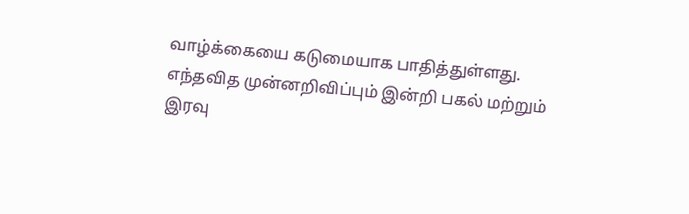வாழ்க்கையை கடுமையாக பாதித்துள்ளது. எந்தவித முன்னறிவிப்பும் இன்றி பகல் மற்றும் இரவு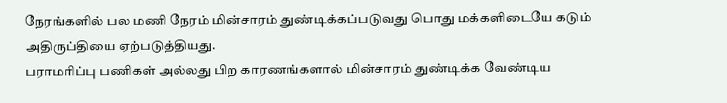நேரங்களில் பல மணி நேரம் மின்சாரம் துண்டிக்கப்படுவது பொது மக்களிடையே கடும் அதிருப்தியை ஏற்படுத்தியது.
பராமரிப்பு பணிகள் அல்லது பிற காரணங்களால் மின்சாரம் துண்டிக்க வேண்டிய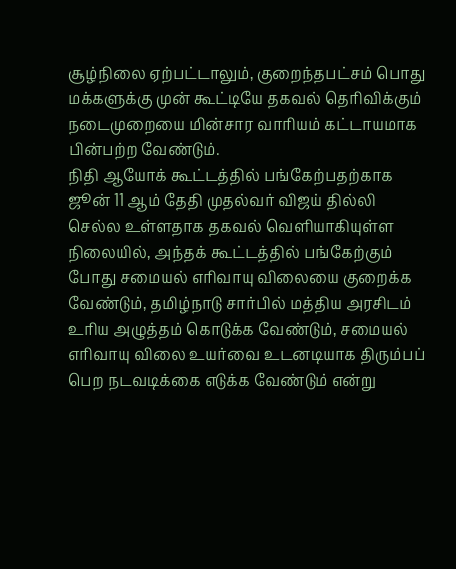சூழ்நிலை ஏற்பட்டாலும், குறைந்தபட்சம் பொது மக்களுக்கு முன் கூட்டியே தகவல் தெரிவிக்கும் நடைமுறையை மின்சார வாரியம் கட்டாயமாக பின்பற்ற வேண்டும்.
நிதி ஆயோக் கூட்டத்தில் பங்கேற்பதற்காக ஜூன் 11 ஆம் தேதி முதல்வர் விஜய் தில்லி செல்ல உள்ளதாக தகவல் வெளியாகியுள்ள நிலையில், அந்தக் கூட்டத்தில் பங்கேற்கும் போது சமையல் எரிவாயு விலையை குறைக்க வேண்டும், தமிழ்நாடு சார்பில் மத்திய அரசிடம் உரிய அழுத்தம் கொடுக்க வேண்டும், சமையல் எரிவாயு விலை உயர்வை உடனடியாக திரும்பப் பெற நடவடிக்கை எடுக்க வேண்டும் என்று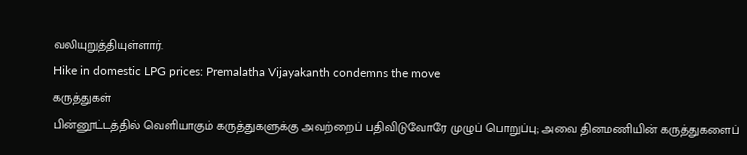வலியுறுத்தியுள்ளார்.
Hike in domestic LPG prices: Premalatha Vijayakanth condemns the move
கருத்துகள்
பின்னூட்டத்தில் வெளியாகும் கருத்துகளுக்கு அவற்றைப் பதிவிடுவோரே முழுப் பொறுப்பு; அவை தினமணியின் கருத்துகளைப்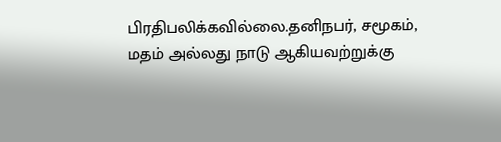பிரதிபலிக்கவில்லை.தனிநபர், சமூகம், மதம் அல்லது நாடு ஆகியவற்றுக்கு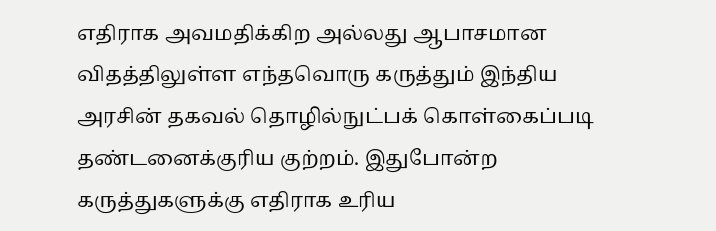எதிராக அவமதிக்கிற அல்லது ஆபாசமான விதத்திலுள்ள எந்தவொரு கருத்தும் இந்திய அரசின் தகவல் தொழில்நுட்பக் கொள்கைப்படி தண்டனைக்குரிய குற்றம். இதுபோன்ற கருத்துகளுக்கு எதிராக உரிய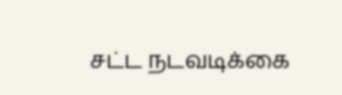சட்ட நடவடிக்கை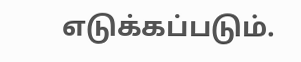எடுக்கப்படும்.